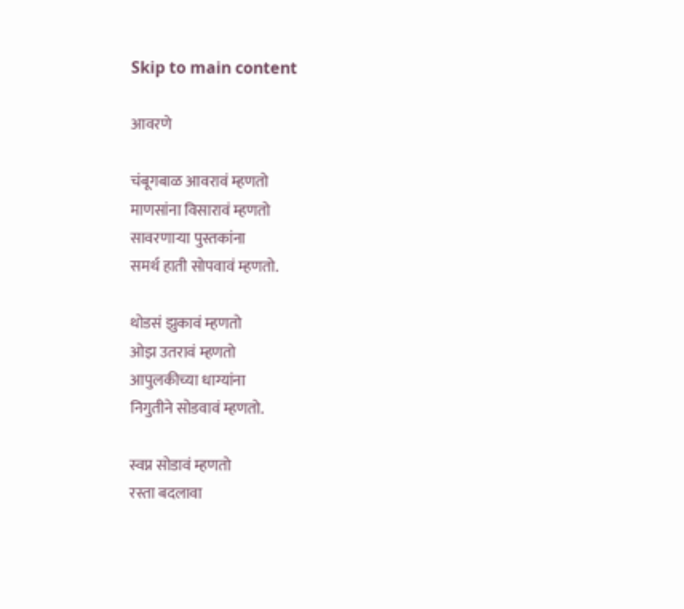Skip to main content

आवरणे

चंबूगबाळ आवरावं म्हणतो
माणसांना विसारावं म्हणतो
सावरणाऱ्या पुस्तकांना
समर्थ हाती सोपवावं म्हणतो.

थोडसं झुकावं म्हणतो
ओझ उतरावं म्हणतो
आपुलकीच्या धाग्यांना
निगुतीने सोडवावं म्हणतो.

स्वप्न सोडावं म्हणतो
रस्ता बदलावा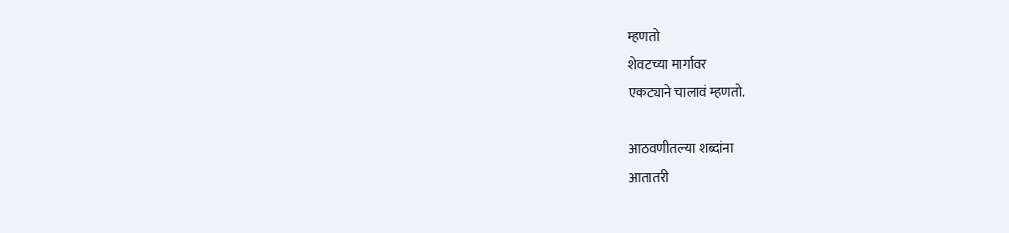म्हणतो
शेवटच्या मार्गावर
एकट्याने चालावं म्हणतो.

आठवणीतल्या शब्दांना
आतातरी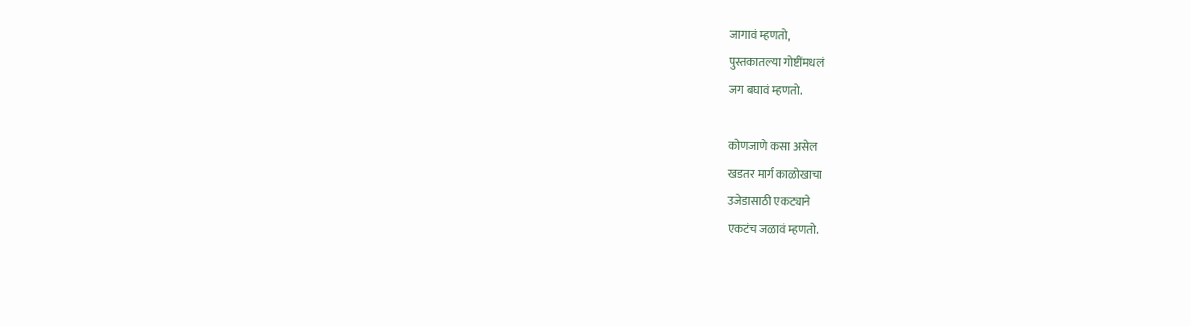जागावं म्हणतो,
पुस्तकातल्या गोष्टींमधलं
जग बघावं म्हणतो.

कोणजाणे कसा असेल
खडतर मार्ग काळोखाचा
उजेडासाठी एकट्याने
एकटंच जळावं म्हणतो.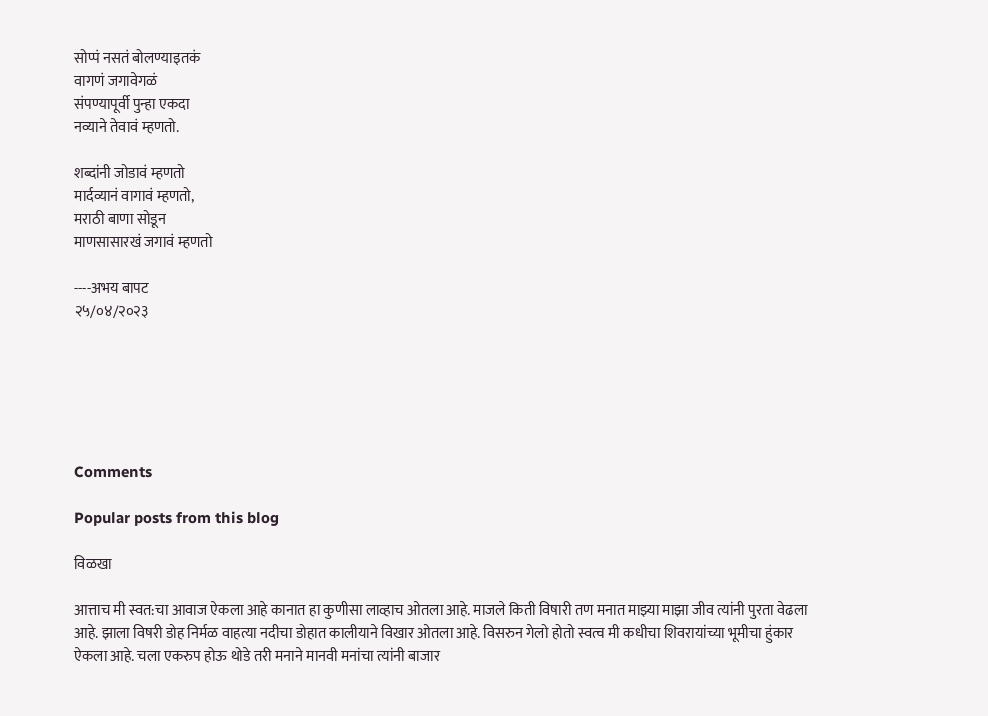सोप्पं नसतं बोलण्याइतकं
वागणं जगावेगळं
संपण्यापूर्वी पुन्हा एकदा
नव्याने तेवावं म्हणतो.

शब्दांनी जोडावं म्हणतो
मार्दव्यानं वागावं म्हणतो,
मराठी बाणा सोडून
माणसासारखं जगावं म्हणतो

----अभय बापट
२५/०४/२०२३






Comments

Popular posts from this blog

विळखा

आत्ताच मी स्वत:चा आवाज ऐकला आहे कानात हा कुणीसा लाव्हाच ओतला आहे. माजले किती विषारी तण मनात माझ्या माझा जीव त्यांनी पुरता वेढला आहे. झाला विषरी डोह निर्मळ वाहत्या नदीचा डोहात कालीयाने विखार ओतला आहे. विसरुन गेलो होतो स्वत्व मी कधीचा शिवरायांच्या भूमीचा हुंकार ऐकला आहे. चला एकरुप होऊ थोडे तरी मनाने मानवी मनांचा त्यांनी बाजार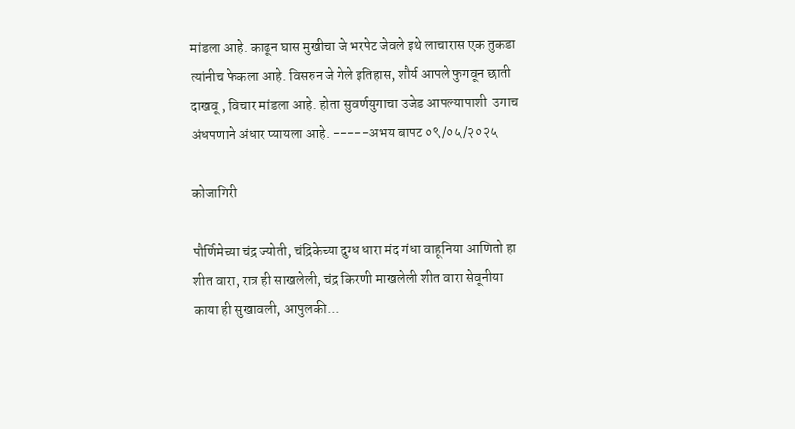मांडला आहे. काढून घास मुखीचा जे भरपेट जेवले इथे लाचारास एक तुकडा त्यांनीच फेकला आहे. विसरुन जे गेले इतिहास, शौर्य आपले फुगवून छाती दाखवू , विचार मांडला आहे. होता सुवर्णयुगाचा उजेड आपल्यापाशी  उगाच अंधपणाने अंधार प्यायला आहे. -----अभय बापट ०९/०५/२०२५

कोजागिरी

पौर्णिमेच्या चंद्र ज्योती, चंद्रिकेच्या दुग्ध धारा मंद गंधा वाहूनिया आणितो हा शीत वारा, रात्र ही साखलेली, चंद्र किरणी माखलेली शीत वारा सेवूनीया काया ही सुखावली, आपुलकी...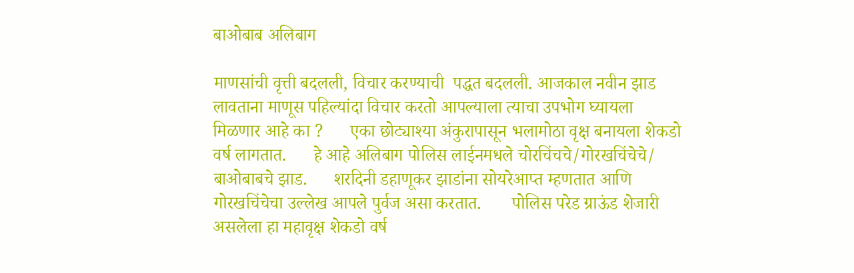बाओबाब अलिबाग

माणसांची वृत्ती बदलली, विचार करण्याची  पद्धत बदलली. आजकाल नवीन झाड लावताना माणूस पहिल्यांदा विचार करतो आपल्याला त्याचा उपभोग घ्यायला मिळणार आहे का ?      एका छोट्याश्या अंकुरापासून भलामोठा वृक्ष बनायला शेकडो वर्ष लागतात.      हे आहे अलिबाग पोलिस लाईनमधले चोरचिंचचे/गोरखचिंचेचे/ बाओबाबचे झाड.      शरदिनी डहाणूकर झाडांना सोयरेआप्त म्हणतात आणि गोरखचिंचेचा उल्लेख आपले पुर्वज असा करतात.       पोलिस परेड ग्राऊंड शेजारी असलेला हा महावृक्ष शेकडो वर्ष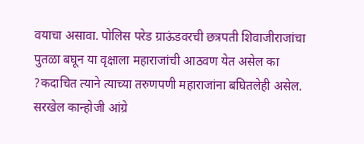वयाचा असावा. पोलिस परेड ग्राऊंडवरची छत्रपती शिवाजीराजांचा पुतळा बघून या वृक्षाला महाराजांची आठवण येत असेल का ?कदाचित त्याने त्याच्या तरुणपणी महाराजांना बघितलेही असेल.        सरखेल कान्होजी आंग्रे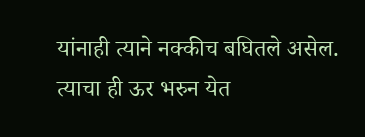यांनाही त्याने नक्कीच बघितले असेल.         त्याचा ही ऊर भरुन येत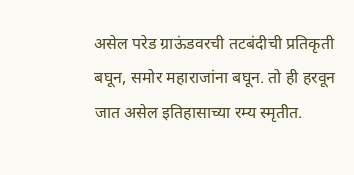असेल परेड ग्राऊंडवरची तटबंदीची प्रतिकृती बघून, समोर महाराजांना बघून. तो ही हरवून जात असेल इतिहासाच्या रम्य स्मृतीत.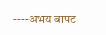----अभय बापट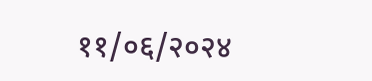११/०६/२०२४